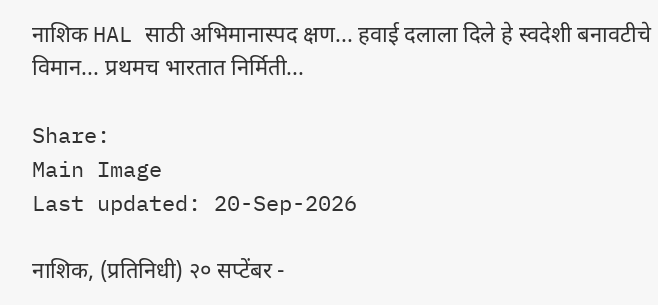नाशिक HAL साठी अभिमानास्पद क्षण... हवाई दलाला दिले हे स्वदेशी बनावटीचे विमान... प्रथमच भारतात निर्मिती...

Share:
Main Image
Last updated: 20-Sep-2026

नाशिक, (प्रतिनिधी) २० सप्टेंबर -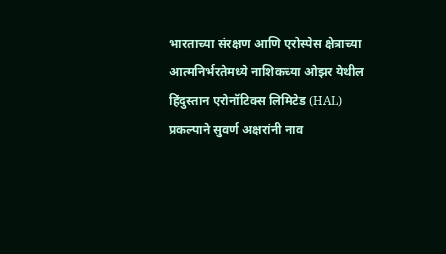भारताच्या संरक्षण आणि एरोस्पेस क्षेत्राच्या आत्मनिर्भरतेमध्ये नाशिकच्या ओझर येथील हिंदुस्तान एरोनॉटिक्स लिमिटेड (HAL) प्रकल्पाने सुवर्ण अक्षरांनी नाव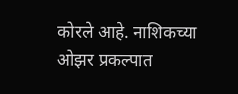कोरले आहे. नाशिकच्या ओझर प्रकल्पात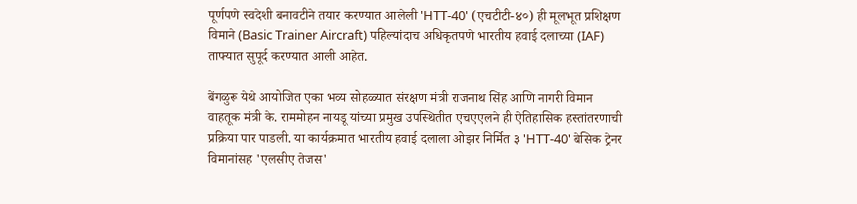पूर्णपणे स्वदेशी बनावटीने तयार करण्यात आलेली 'HTT-40' (एचटीटी-४०) ही मूलभूत प्रशिक्षण विमाने (Basic Trainer Aircraft) पहिल्यांदाच अधिकृतपणे भारतीय हवाई दलाच्या (IAF) ताफ्यात सुपूर्द करण्यात आली आहेत.

बेंगळुरू येथे आयोजित एका भव्य सोहळ्यात संरक्षण मंत्री राजनाथ सिंह आणि नागरी विमान वाहतूक मंत्री के. राममोहन नायडू यांच्या प्रमुख उपस्थितीत एचएएलने ही ऐतिहासिक हस्तांतरणाची प्रक्रिया पार पाडली. या कार्यक्रमात भारतीय हवाई दलाला ओझर निर्मित ३ 'HTT-40' बेसिक ट्रेनर विमानांसह 'एलसीए तेजस'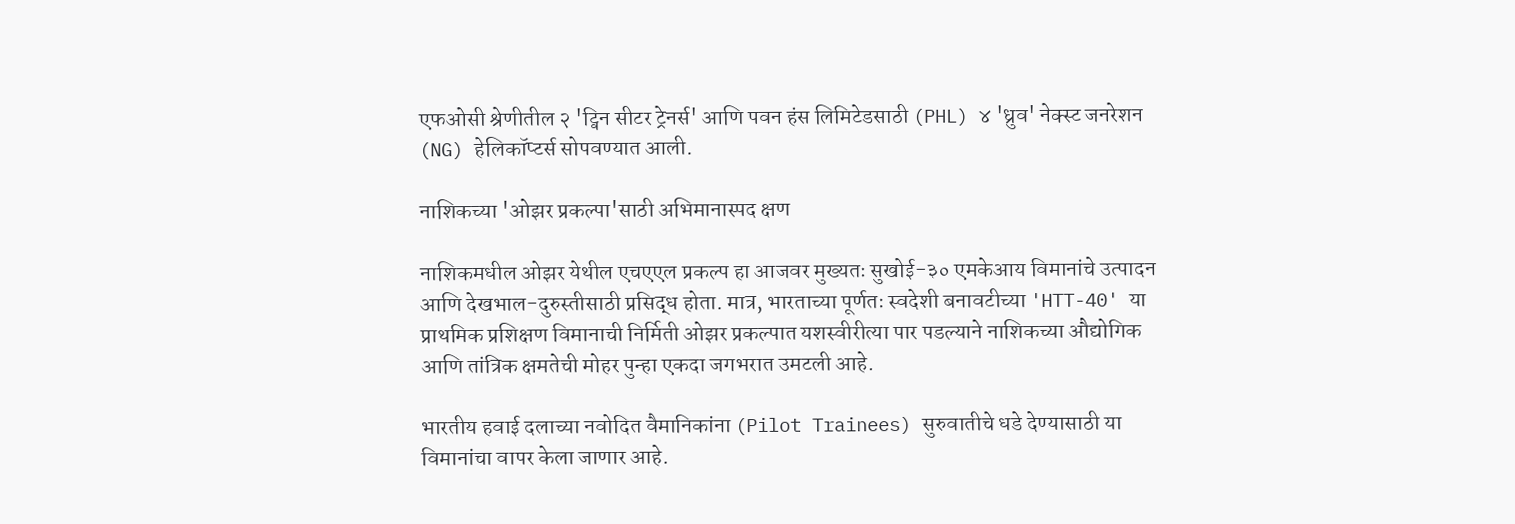एफओसी श्रेणीतील २ 'ट्विन सीटर ट्रेनर्स' आणि पवन हंस लिमिटेडसाठी (PHL) ४ 'ध्रुव' नेक्स्ट जनरेशन (NG) हेलिकॉप्टर्स सोपवण्यात आली.

नाशिकच्या 'ओझर प्रकल्पा'साठी अभिमानास्पद क्षण

नाशिकमधील ओझर येथील एचएएल प्रकल्प हा आजवर मुख्यतः सुखोई-३० एमकेआय विमानांचे उत्पादन आणि देखभाल-दुरुस्तीसाठी प्रसिद्ध होता. मात्र, भारताच्या पूर्णतः स्वदेशी बनावटीच्या 'HTT-40' या प्राथमिक प्रशिक्षण विमानाची निर्मिती ओझर प्रकल्पात यशस्वीरीत्या पार पडल्याने नाशिकच्या औद्योगिक आणि तांत्रिक क्षमतेची मोहर पुन्हा एकदा जगभरात उमटली आहे.

भारतीय हवाई दलाच्या नवोदित वैमानिकांना (Pilot Trainees) सुरुवातीचे धडे देण्यासाठी या विमानांचा वापर केला जाणार आहे.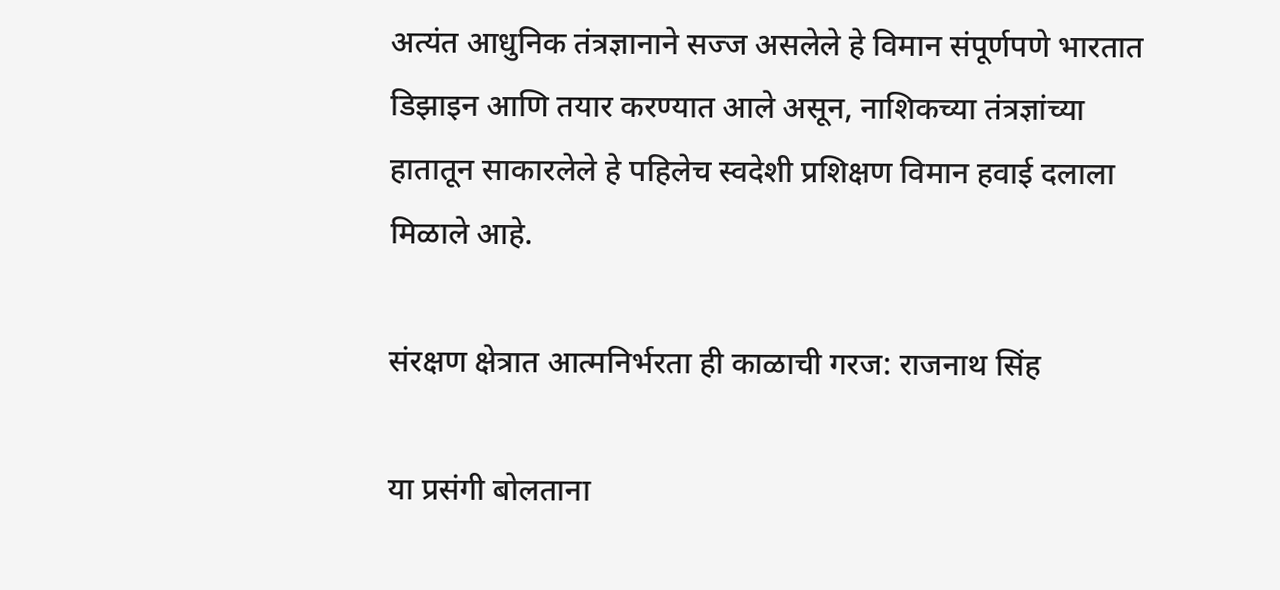अत्यंत आधुनिक तंत्रज्ञानाने सज्ज असलेले हे विमान संपूर्णपणे भारतात डिझाइन आणि तयार करण्यात आले असून, नाशिकच्या तंत्रज्ञांच्या हातातून साकारलेले हे पहिलेच स्वदेशी प्रशिक्षण विमान हवाई दलाला मिळाले आहे.

संरक्षण क्षेत्रात आत्मनिर्भरता ही काळाची गरज: राजनाथ सिंह

या प्रसंगी बोलताना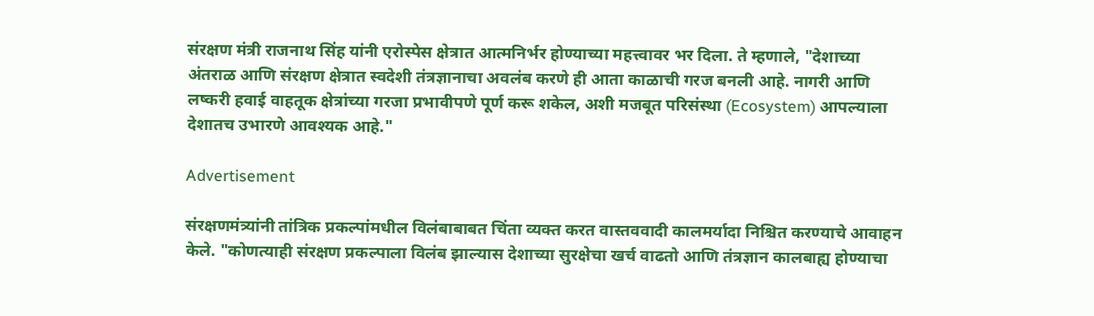संरक्षण मंत्री राजनाथ सिंह यांनी एरोस्पेस क्षेत्रात आत्मनिर्भर होण्याच्या महत्त्वावर भर दिला. ते म्हणाले, "देशाच्या अंतराळ आणि संरक्षण क्षेत्रात स्वदेशी तंत्रज्ञानाचा अवलंब करणे ही आता काळाची गरज बनली आहे. नागरी आणि लष्करी हवाई वाहतूक क्षेत्रांच्या गरजा प्रभावीपणे पूर्ण करू शकेल, अशी मजबूत परिसंस्था (Ecosystem) आपल्याला देशातच उभारणे आवश्यक आहे."

Advertisement

संरक्षणमंत्र्यांनी तांत्रिक प्रकल्पांमधील विलंबाबाबत चिंता व्यक्त करत वास्तववादी कालमर्यादा निश्चित करण्याचे आवाहन केले. "कोणत्याही संरक्षण प्रकल्पाला विलंब झाल्यास देशाच्या सुरक्षेचा खर्च वाढतो आणि तंत्रज्ञान कालबाह्य होण्याचा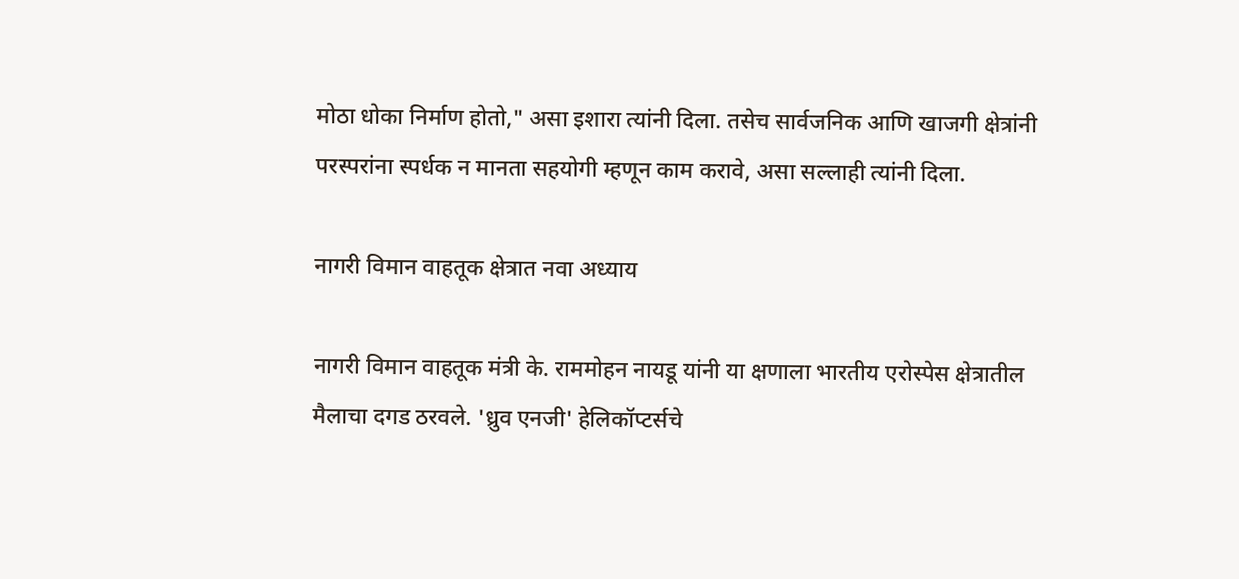मोठा धोका निर्माण होतो," असा इशारा त्यांनी दिला. तसेच सार्वजनिक आणि खाजगी क्षेत्रांनी परस्परांना स्पर्धक न मानता सहयोगी म्हणून काम करावे, असा सल्लाही त्यांनी दिला.

नागरी विमान वाहतूक क्षेत्रात नवा अध्याय

नागरी विमान वाहतूक मंत्री के. राममोहन नायडू यांनी या क्षणाला भारतीय एरोस्पेस क्षेत्रातील मैलाचा दगड ठरवले. 'ध्रुव एनजी' हेलिकॉप्टर्सचे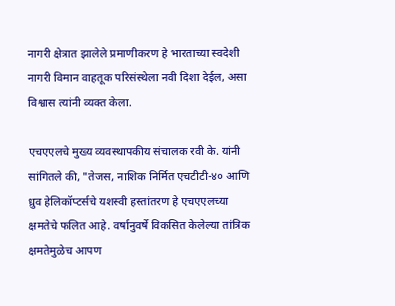नागरी क्षेत्रात झालेले प्रमाणीकरण हे भारताच्या स्वदेशी नागरी विमान वाहतूक परिसंस्थेला नवी दिशा देईल, असा विश्वास त्यांनी व्यक्त केला.

एचएएलचे मुख्य व्यवस्थापकीय संचालक रवी के. यांनी सांगितले की, "तेजस, नाशिक निर्मित एचटीटी-४० आणि ध्रुव हेलिकॉप्टर्सचे यशस्वी हस्तांतरण हे एचएएलच्या क्षमतेचे फलित आहे. वर्षानुवर्षे विकसित केलेल्या तांत्रिक क्षमतेमुळेच आपण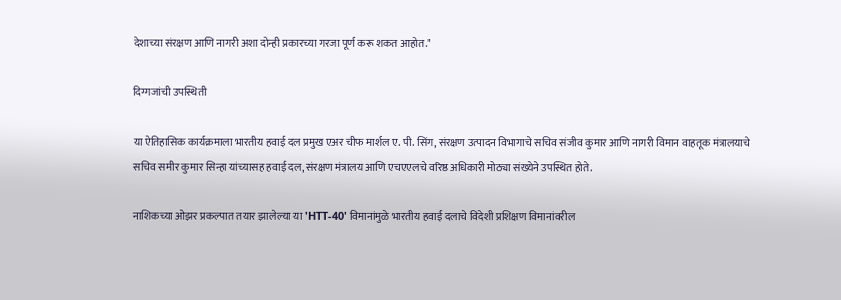देशाच्या संरक्षण आणि नागरी अशा दोन्ही प्रकारच्या गरजा पूर्ण करू शकत आहोत."

दिग्गजांची उपस्थिती

या ऐतिहासिक कार्यक्रमाला भारतीय हवाई दल प्रमुख एअर चीफ मार्शल ए. पी. सिंग, संरक्षण उत्पादन विभागाचे सचिव संजीव कुमार आणि नागरी विमान वाहतूक मंत्रालयाचे सचिव समीर कुमार सिन्हा यांच्यासह हवाई दल, संरक्षण मंत्रालय आणि एचएएलचे वरिष्ठ अधिकारी मोठ्या संख्येने उपस्थित होते.

नाशिकच्या ओझर प्रकल्पात तयार झालेल्या या 'HTT-40' विमानांमुळे भारतीय हवाई दलाचे विदेशी प्रशिक्षण विमानांवरील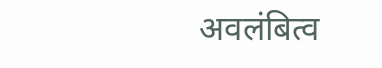अवलंबित्व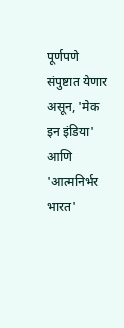पूर्णपणे संपुष्टात येणार असून, 'मेक इन इंडिया' आणि 'आत्मनिर्भर भारत'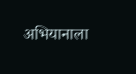अभियानाला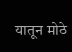यातून मोठे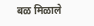बळ मिळाले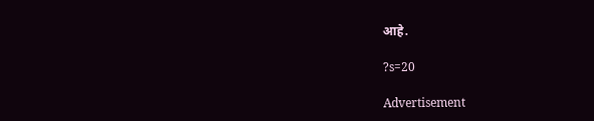आहे.

?s=20

Advertisement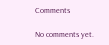Comments

No comments yet.